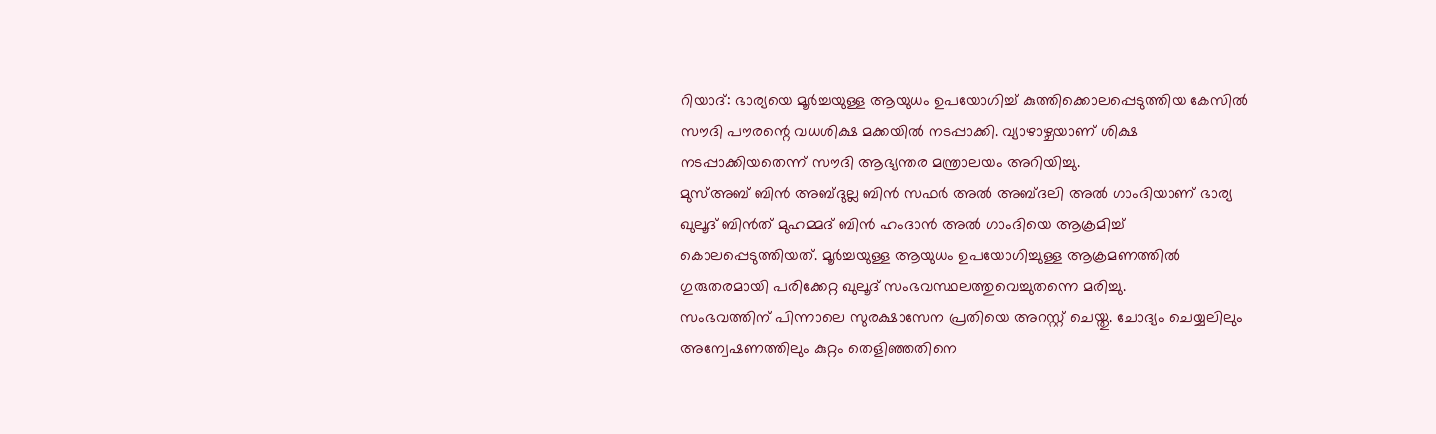റിയാദ്: ഭാര്യയെ മൂർച്ചയുള്ള ആയുധം ഉപയോഗിച്ച് കുത്തിക്കൊലപ്പെടുത്തിയ കേസിൽ സൗദി പൗരന്റെ വധശിക്ഷ മക്കയിൽ നടപ്പാക്കി. വ്യാഴാഴ്ചയാണ് ശിക്ഷ നടപ്പാക്കിയതെന്ന് സൗദി ആഭ്യന്തര മന്ത്രാലയം അറിയിച്ചു.
മുസ്അബ് ബിൻ അബ്ദുല്ല ബിൻ സഫർ അൽ അബ്ദലി അൽ ഗാംദിയാണ് ഭാര്യ ഖുലൂദ് ബിൻത് മുഹമ്മദ് ബിൻ ഹംദാൻ അൽ ഗാംദിയെ ആക്രമിച്ച് കൊലപ്പെടുത്തിയത്. മൂർച്ചയുള്ള ആയുധം ഉപയോഗിച്ചുള്ള ആക്രമണത്തിൽ ഗുരുതരമായി പരിക്കേറ്റ ഖുലൂദ് സംഭവസ്ഥലത്തുവെച്ചുതന്നെ മരിച്ചു.
സംഭവത്തിന് പിന്നാലെ സുരക്ഷാസേന പ്രതിയെ അറസ്റ്റ് ചെയ്തു. ചോദ്യം ചെയ്യലിലും അന്വേഷണത്തിലും കുറ്റം തെളിഞ്ഞതിനെ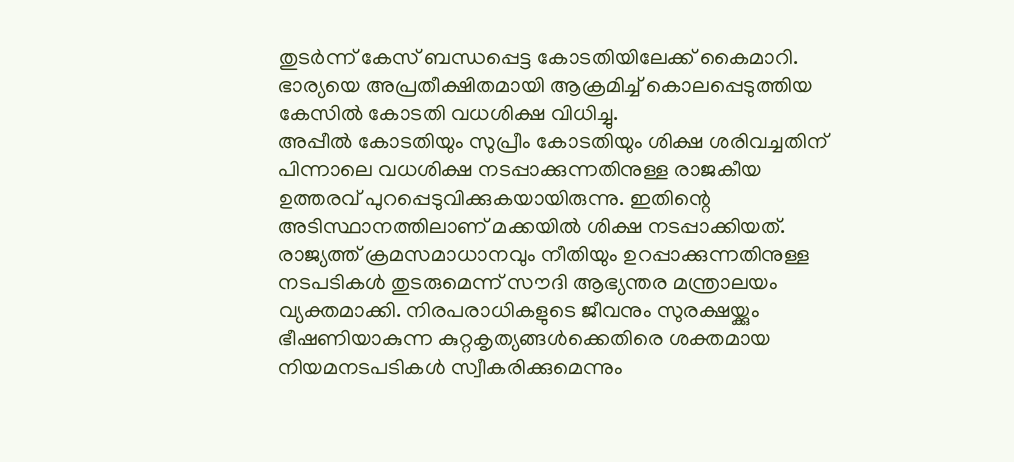തുടർന്ന് കേസ് ബന്ധപ്പെട്ട കോടതിയിലേക്ക് കൈമാറി. ഭാര്യയെ അപ്രതീക്ഷിതമായി ആക്രമിച്ച് കൊലപ്പെടുത്തിയ കേസിൽ കോടതി വധശിക്ഷ വിധിച്ചു.
അപ്പീൽ കോടതിയും സുപ്രീം കോടതിയും ശിക്ഷ ശരിവച്ചതിന് പിന്നാലെ വധശിക്ഷ നടപ്പാക്കുന്നതിനുള്ള രാജകീയ ഉത്തരവ് പുറപ്പെടുവിക്കുകയായിരുന്നു. ഇതിന്റെ അടിസ്ഥാനത്തിലാണ് മക്കയിൽ ശിക്ഷ നടപ്പാക്കിയത്.
രാജ്യത്ത് ക്രമസമാധാനവും നീതിയും ഉറപ്പാക്കുന്നതിനുള്ള നടപടികൾ തുടരുമെന്ന് സൗദി ആഭ്യന്തര മന്ത്രാലയം വ്യക്തമാക്കി. നിരപരാധികളുടെ ജീവനും സുരക്ഷയ്ക്കും ഭീഷണിയാകുന്ന കുറ്റകൃത്യങ്ങൾക്കെതിരെ ശക്തമായ നിയമനടപടികൾ സ്വീകരിക്കുമെന്നും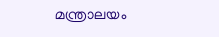മന്ത്രാലയം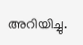അറിയിച്ചു.